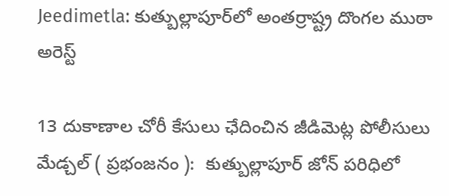Jeedimetla: కుత్బుల్లాపూర్‌లో అంతర్రాష్ట్ర దొంగల ముఠా అరెస్ట్

13 దుకాణాల చోరీ కేసులు ఛేదించిన జీడిమెట్ల పోలీసులు మేడ్చల్ ( ప్రభంజనం ):  కుత్బుల్లాపూర్ జోన్ పరిధిలో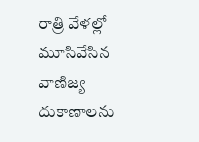రాత్రి వేళల్లో మూసివేసిన వాణిజ్య దుకాణాలను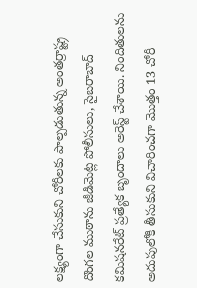లక్ష్యంగా చేసుకుని చోరీలకు పాల్పడుతున్న అంతర్రాష్ట్ర దొంగల ముఠాను జీడిమెట్ల పోలీసులు, సైబరాబాద్ కమిషనరేట్ ప్రత్యేక బృందాలు అరెస్ట్ చేశాయి. నిందితులను అదుపులోకి తీసుకుని విచారించగా మొత్తం 13 చోరీ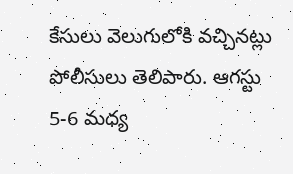కేసులు వెలుగులోకి వచ్చినట్లు పోలీసులు తెలిపారు. ఆగస్టు 5-6 మధ్య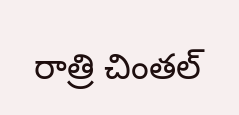రాత్రి చింతల్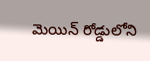మెయిన్ రోడ్డులోని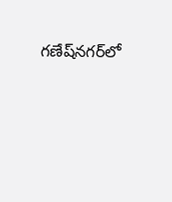గణేష్‌నగర్‌లో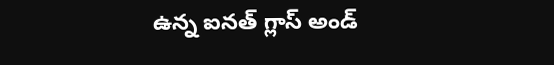ఉన్న ఐనత్ గ్లాస్ అండ్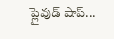ప్లైవుడ్ షాప్...